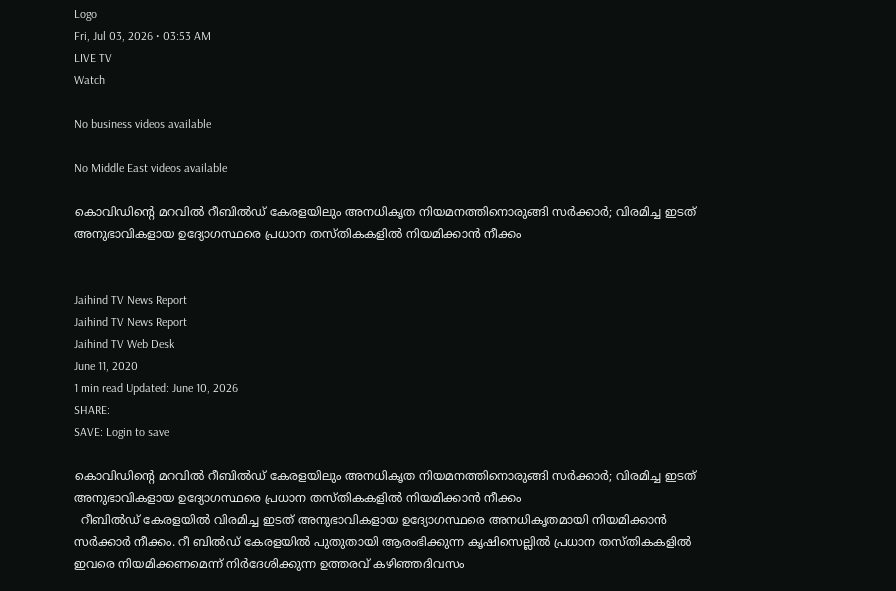Logo
Fri, Jul 03, 2026 • 03:53 AM
LIVE TV
Watch

No business videos available

No Middle East videos available

കൊവിഡിന്‍റെ മറവില്‍ റീബില്‍ഡ് കേരളയിലും അനധികൃത നിയമനത്തിനൊരുങ്ങി സര്‍ക്കാര്‍; വിരമിച്ച ഇടത് അനുഭാവികളായ ഉദ്യോഗസ്ഥരെ പ്രധാന തസ്തികകളില്‍ നിയമിക്കാന്‍ നീക്കം


Jaihind TV News Report
Jaihind TV News Report
Jaihind TV Web Desk
June 11, 2020
1 min read Updated: June 10, 2026
SHARE:
SAVE: Login to save

കൊവിഡിന്‍റെ മറവില്‍ റീബില്‍ഡ് കേരളയിലും അനധികൃത നിയമനത്തിനൊരുങ്ങി സര്‍ക്കാര്‍; വിരമിച്ച ഇടത് അനുഭാവികളായ ഉദ്യോഗസ്ഥരെ പ്രധാന തസ്തികകളില്‍ നിയമിക്കാന്‍ നീക്കം
  റീബില്‍ഡ് കേരളയില്‍ വിരമിച്ച ഇടത് അനുഭാവികളായ ഉദ്യോഗസ്ഥരെ അനധികൃതമായി നിയമിക്കാന്‍ സര്‍ക്കാര്‍ നീക്കം. റീ ബില്‍ഡ് കേരളയില്‍ പുതുതായി ആരംഭിക്കുന്ന കൃഷിസെല്ലില്‍ പ്രധാന തസ്തികകളില്‍ ഇവരെ നിയമിക്കണമെന്ന് നിര്‍ദേശിക്കുന്ന ഉത്തരവ് കഴിഞ്ഞദിവസം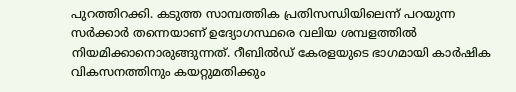പുറത്തിറക്കി. കടുത്ത സാമ്പത്തിക പ്രതിസന്ധിയിലെന്ന് പറയുന്ന സര്‍ക്കാര്‍ തന്നെയാണ് ഉദ്യോഗസ്ഥരെ വലിയ ശമ്പളത്തില്‍ നിയമിക്കാനൊരുങ്ങുന്നത്. റീബില്‍ഡ് കേരളയുടെ ഭാഗമായി കാര്‍ഷിക വികസനത്തിനും കയറ്റുമതിക്കും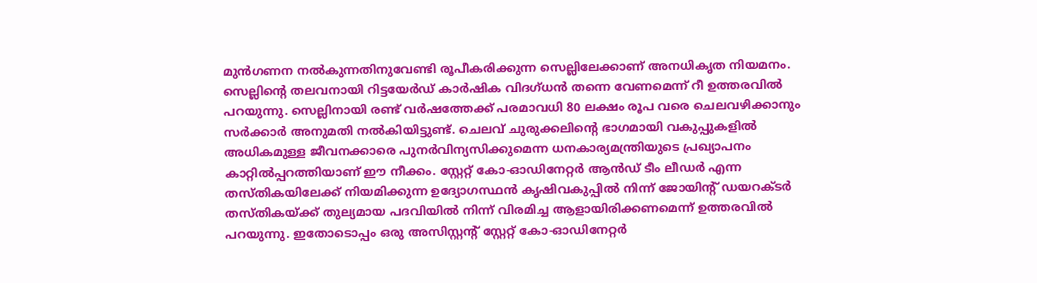മുന്‍ഗണന നല്‍കുന്നതിനുവേണ്ടി രൂപീകരിക്കുന്ന സെല്ലിലേക്കാണ് അനധികൃത നിയമനം. സെല്ലിന്റെ തലവനായി റിട്ടയേര്‍ഡ് കാര്‍ഷിക വിദഗ്ധന്‍ തന്നെ വേണമെന്ന് റീ ഉത്തരവില്‍ പറയുന്നു. സെല്ലിനായി രണ്ട് വര്‍ഷത്തേക്ക് പരമാവധി 80 ലക്ഷം രൂപ വരെ ചെലവഴിക്കാനും സര്‍ക്കാര്‍ അനുമതി നല്‍കിയിട്ടുണ്ട്. ചെലവ് ചുരുക്കലിന്‍റെ ഭാഗമായി വകുപ്പുകളില്‍ അധികമുള്ള ജീവനക്കാരെ പുനര്‍വിന്യസിക്കുമെന്ന ധനകാര്യമന്ത്രിയുടെ പ്രഖ്യാപനം കാറ്റില്‍പ്പറത്തിയാണ് ഈ നീക്കം. സ്റ്റേറ്റ് കോ-ഓഡിനേറ്റര്‍ ആന്‍ഡ് ടീം ലീഡര്‍ എന്ന തസ്തികയിലേക്ക് നിയമിക്കുന്ന ഉദ്യോഗസ്ഥന്‍ കൃഷിവകുപ്പില്‍ നിന്ന് ജോയിന്‍റ് ഡയറക്ടര്‍ തസ്തികയ്ക്ക് തുല്യമായ പദവിയില്‍ നിന്ന് വിരമിച്ച ആളായിരിക്കണമെന്ന് ഉത്തരവില്‍ പറയുന്നു. ഇതോടൊപ്പം ഒരു അസിസ്റ്റന്‍റ് സ്റ്റേറ്റ് കോ-ഓഡിനേറ്റര്‍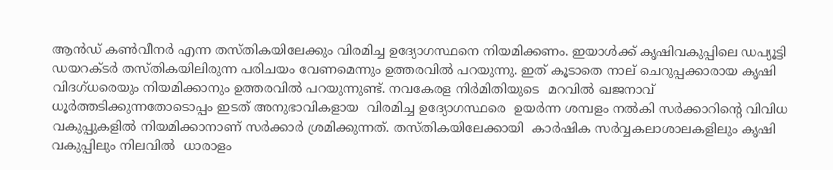ആന്‍ഡ് കണ്‍വീനര്‍ എന്ന തസ്തികയിലേക്കും വിരമിച്ച ഉദ്യോഗസ്ഥനെ നിയമിക്കണം. ഇയാള്‍ക്ക് കൃഷിവകുപ്പിലെ ഡപ്യൂട്ടി ഡയറക്ടര്‍ തസ്തികയിലിരുന്ന പരിചയം വേണമെന്നും ഉത്തരവില്‍ പറയുന്നു. ഇത് കൂടാതെ നാല് ചെറുപ്പക്കാരായ കൃഷി വിദഗ്ധരെയും നിയമിക്കാനും ഉത്തരവില്‍ പറയുന്നുണ്ട്. നവകേരള നിര്‍മിതിയുടെ  മറവില്‍ ഖജനാവ് ധൂര്‍ത്തടിക്കുന്നതോടൊപ്പം ഇടത് അനുഭാവികളായ  വിരമിച്ച ഉദ്യോഗസ്ഥരെ  ഉയര്‍ന്ന ശമ്പളം നല്‍കി സര്‍ക്കാറിന്‍റെ വിവിധ വകുപ്പുകളില്‍ നിയമിക്കാനാണ് സര്‍ക്കാര്‍ ശ്രമിക്കുന്നത്. തസ്തികയിലേക്കായി  കാര്‍ഷിക സര്‍വ്വകലാശാലകളിലും കൃഷി വകുപ്പിലും നിലവില്‍  ധാരാളം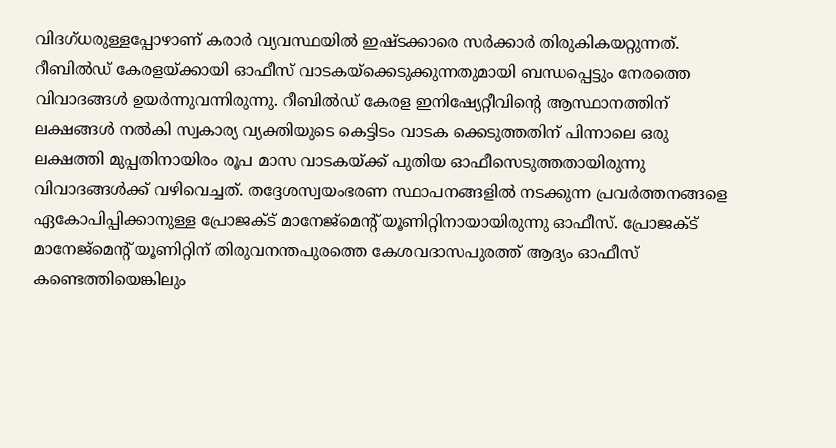വിദഗ്ധരുള്ളപ്പോഴാണ് കരാര്‍ വ്യവസ്ഥയില്‍ ഇഷ്ടക്കാരെ സര്‍ക്കാര്‍ തിരുകികയറ്റുന്നത്. റീബില്‍ഡ് കേരളയ്ക്കായി ഓഫീസ് വാടകയ്‌ക്കെടുക്കുന്നതുമായി ബന്ധപ്പെട്ടും നേരത്തെ വിവാദങ്ങള്‍ ഉയര്‍ന്നുവന്നിരുന്നു. റീബിൽഡ് കേരള ഇനിഷ്യേറ്റീവിന്റെ ആസ്ഥാനത്തിന് ലക്ഷങ്ങള്‍ നല്‍കി സ്വകാര്യ വ്യക്തിയുടെ കെട്ടിടം വാടക ക്കെടുത്തതിന് പിന്നാലെ ഒരു ലക്ഷത്തി മുപ്പതിനായിരം രൂപ മാസ വാടകയ്ക്ക് പുതിയ ഓഫീസെടുത്തതായിരുന്നു വിവാദങ്ങള്‍ക്ക് വഴിവെച്ചത്. തദ്ദേശസ്വയംഭരണ സ്ഥാപനങ്ങളിൽ നടക്കുന്ന പ്രവർത്തനങ്ങളെ ഏകോപിപ്പിക്കാനുള്ള പ്രോജക്ട് മാനേജ്മെന്റ് യൂണിറ്റിനായായിരുന്നു ഓഫീസ്. പ്രോജക്ട് മാനേജ്മെന്റ് യൂണിറ്റിന് തിരുവനന്തപുരത്തെ കേശവദാസപുരത്ത് ആദ്യം ഓഫീസ് കണ്ടെത്തിയെങ്കിലും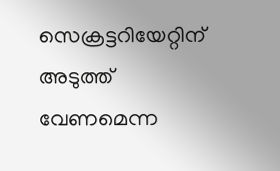സെക്രട്ടറിയേറ്റിന് അടുത്ത് വേണമെന്ന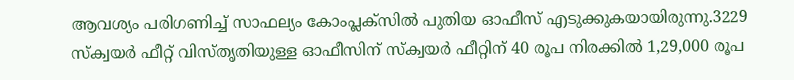ആവശ്യം പരിഗണിച്ച് സാഫല്യം കോംപ്ലക്സിൽ പുതിയ ഓഫീസ് എടുക്കുകയായിരുന്നു.3229 സ്ക്വയർ ഫീറ്റ് വിസ്തൃതിയുള്ള ഓഫീസിന് സ്ക്വയർ ഫീറ്റിന് 40 രൂപ നിരക്കിൽ 1,29,000 രൂപ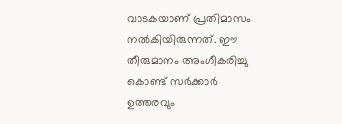വാടകയാണ് പ്രതിമാസം നൽകിയിരുന്നത്. ഈ തീരുമാനം അംഗീകരിച്ചു കൊണ്ട് സർക്കാർ  ഉത്തരവും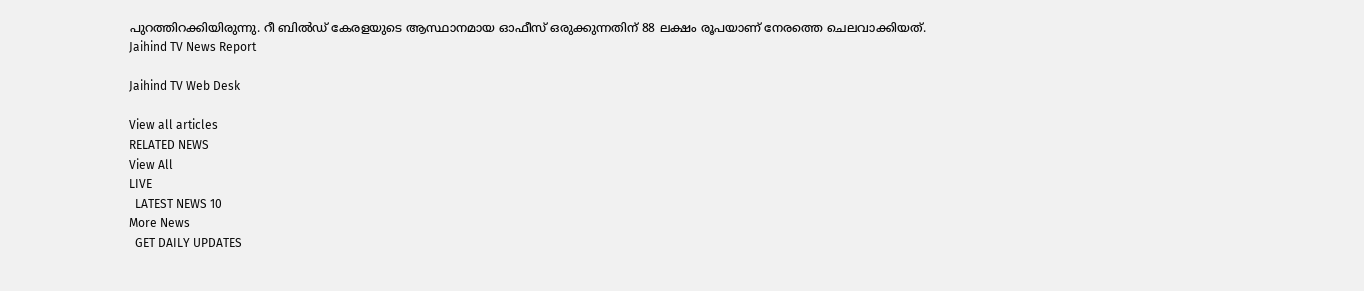പുറത്തിറക്കിയിരുന്നു. റീ ബിൽഡ് കേരളയുടെ ആസ്ഥാനമായ ഓഫീസ് ഒരുക്കുന്നതിന് 88 ലക്ഷം രൂപയാണ് നേരത്തെ ചെലവാക്കിയത്.
Jaihind TV News Report

Jaihind TV Web Desk

View all articles
RELATED NEWS
View All
LIVE
  LATEST NEWS 10
More News
  GET DAILY UPDATES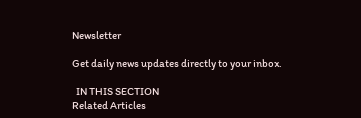Newsletter

Get daily news updates directly to your inbox.

  IN THIS SECTION
Related Articles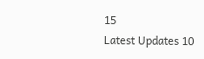15
Latest Updates 10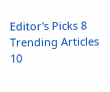Editor's Picks 8
Trending Articles 10